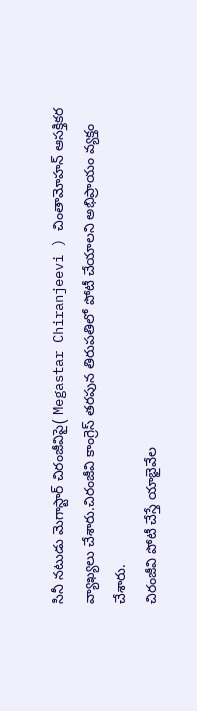సినీ నటుడు మెగాస్టార్ చిరంజీవిపై( Megastar Chiranjeevi ) చింతామోహన్ ఆసక్తికర వ్యాఖ్యలు చేశారు.చిరంజీవి కాంగ్రెస్ తరపున తిరుపతిలో పోటీ చేయాలని అభిప్రాయం వ్యక్తం చేశారు.
చిరంజీవి పోటీ చేస్తే యాభైవేల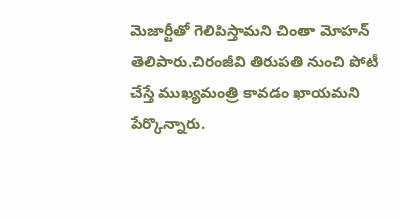మెజార్టీతో గెలిపిస్తామని చింతా మోహన్ తెలిపారు.చిరంజీవి తిరుపతి నుంచి పోటీ చేస్తే ముఖ్యమంత్రి కావడం ఖాయమని పేర్కొన్నారు.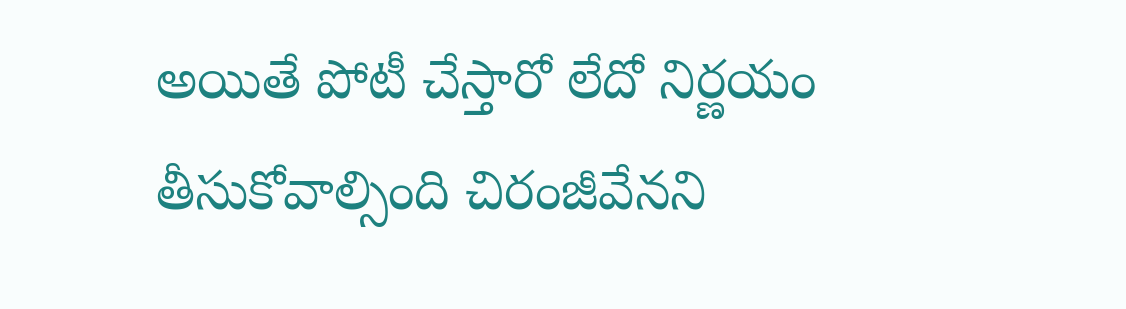అయితే పోటీ చేస్తారో లేదో నిర్ణయం తీసుకోవాల్సింది చిరంజీవేనని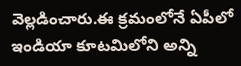వెల్లడించారు.ఈ క్రమంలోనే ఏపీలో ఇండియా కూటమిలోని అన్ని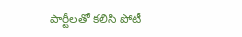పార్టీలతో కలిసి పోటీ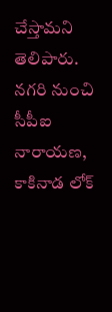చేస్తామని తెలిపారు.
నగరి నుంచి సీపీఐ నారాయణ, కాకినాడ లోక్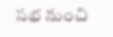సభ నుంచి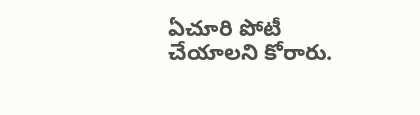ఏచూరి పోటీ చేయాలని కోరారు.